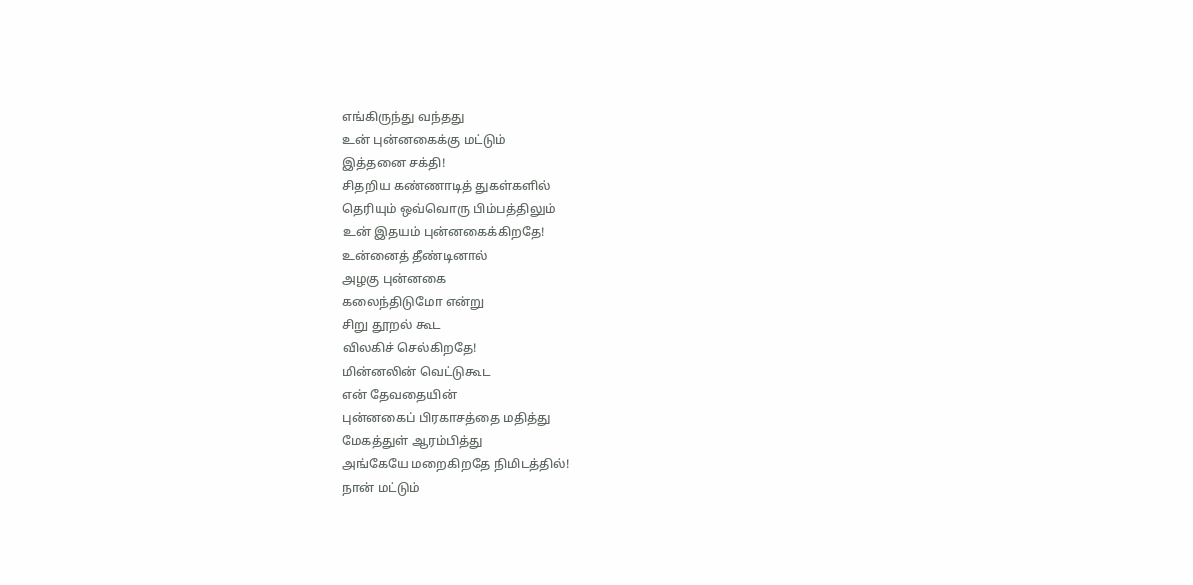எங்கிருந்து வந்தது
உன் புன்னகைக்கு மட்டும்
இத்தனை சக்தி!
சிதறிய கண்ணாடித் துகள்களில்
தெரியும் ஒவ்வொரு பிம்பத்திலும்
உன் இதயம் புன்னகைக்கிறதே!
உன்னைத் தீண்டினால்
அழகு புன்னகை
கலைந்திடுமோ என்று
சிறு தூறல் கூட
விலகிச் செல்கிறதே!
மின்னலின் வெட்டுகூட
என் தேவதையின்
புன்னகைப் பிரகாசத்தை மதித்து
மேகத்துள் ஆரம்பித்து
அங்கேயே மறைகிறதே நிமிடத்தில்!
நான் மட்டும்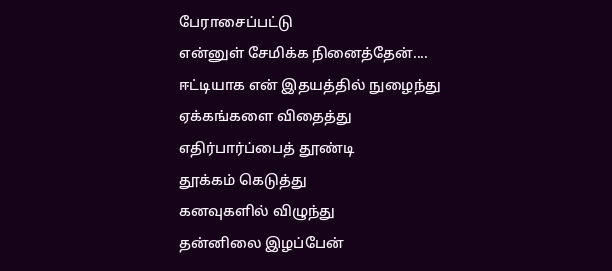பேராசைப்பட்டு
என்னுள் சேமிக்க நினைத்தேன்....
ஈட்டியாக என் இதயத்தில் நுழைந்து
ஏக்கங்களை விதைத்து
எதிர்பார்ப்பைத் தூண்டி
தூக்கம் கெடுத்து
கனவுகளில் விழுந்து
தன்னிலை இழப்பேன்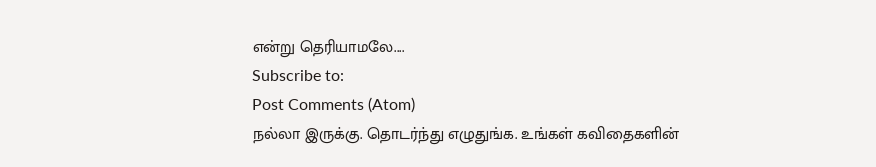என்று தெரியாமலே....
Subscribe to:
Post Comments (Atom)
நல்லா இருக்கு. தொடர்ந்து எழுதுங்க. உங்கள் கவிதைகளின்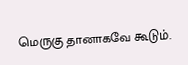மெருகு தானாகவே கூடும்.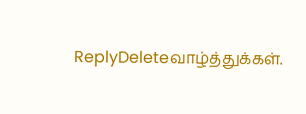ReplyDeleteவாழ்த்துக்கள்.